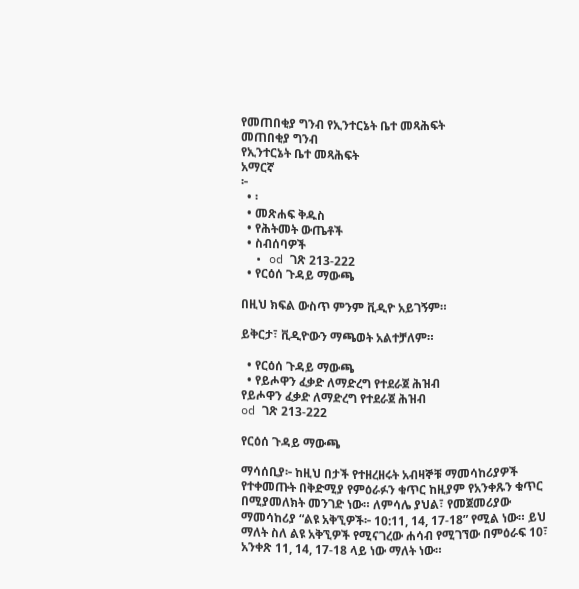የመጠበቂያ ግንብ የኢንተርኔት ቤተ መጻሕፍት
መጠበቂያ ግንብ
የኢንተርኔት ቤተ መጻሕፍት
አማርኛ
፦
  • ፡
  • መጽሐፍ ቅዱስ
  • የሕትመት ውጤቶች
  • ስብሰባዎች
  • od ገጽ 213-222
  • የርዕሰ ጉዳይ ማውጫ

በዚህ ክፍል ውስጥ ምንም ቪዲዮ አይገኝም።

ይቅርታ፣ ቪዲዮውን ማጫወት አልተቻለም።

  • የርዕሰ ጉዳይ ማውጫ
  • የይሖዋን ፈቃድ ለማድረግ የተደራጀ ሕዝብ
የይሖዋን ፈቃድ ለማድረግ የተደራጀ ሕዝብ
od ገጽ 213-222

የርዕሰ ጉዳይ ማውጫ

ማሳሰቢያ፦ ከዚህ በታች የተዘረዘሩት አብዛኞቹ ማመሳከሪያዎች የተቀመጡት በቅድሚያ የምዕራፉን ቁጥር ከዚያም የአንቀጹን ቁጥር በሚያመለክት መንገድ ነው። ለምሳሌ ያህል፣ የመጀመሪያው ማመሳከሪያ “ልዩ አቅኚዎች፦ 10:11, 14, 17-18” የሚል ነው። ይህ ማለት ስለ ልዩ አቅኚዎች የሚናገረው ሐሳብ የሚገኘው በምዕራፍ 10፣ አንቀጽ 11, 14, 17-18 ላይ ነው ማለት ነው።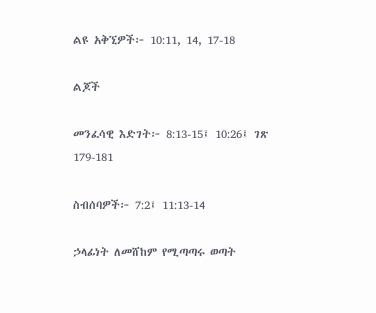ልዩ አቅኚዎች፦ 10:11, 14, 17-18

ልጆች

መንፈሳዊ እድገት፦ 8:13-15፤ 10:26፤ ገጽ 179-181

ስብሰባዎች፦ 7:2፤ 11:13-14

ኃላፊነት ለመሸከም የሚጣጣሩ ወጣት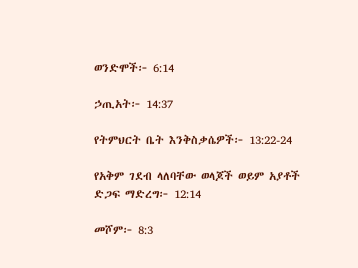ወንድሞች፦ 6:14

ኃጢአት፦ 14:37

የትምህርት ቤት እንቅስቃሴዎች፦ 13:22-24

የአቅም ገደብ ላለባቸው ወላጆች ወይም አያቶች ድጋፍ ማድረግ፦ 12:14

መሾም፦ 8:3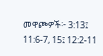መዋጮዎች፦ 3:13፤ 11:6-7, 15፤ 12:2-11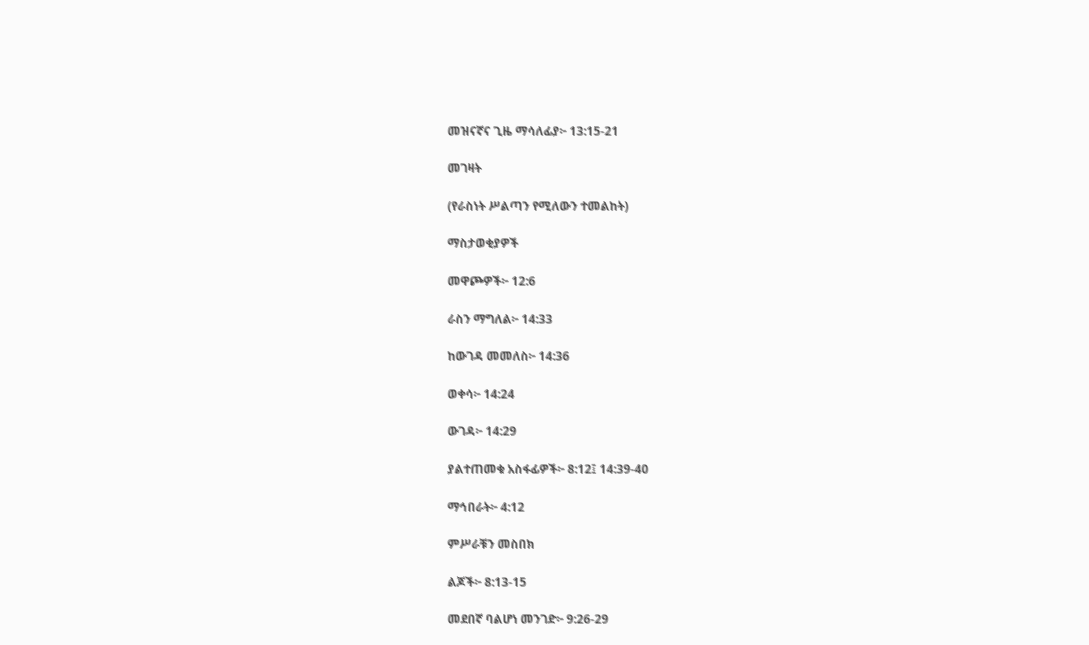መዝናኛና ጊዜ ማሳለፊያ፦ 13:15-21

መገዛት

(የራስነት ሥልጣን የሚለውን ተመልከት)

ማስታወቂያዎች

መዋጮዎች፦ 12:6

ራስን ማግለል፦ 14:33

ከውገዳ መመለስ፦ 14:36

ወቀሳ፦ 14:24

ውገዳ፦ 14:29

ያልተጠመቁ አስፋፊዎች፦ 8:12፤ 14:39-40

ማኅበራት፦ 4:12

ምሥራቹን መስበክ

ልጆች፦ 8:13-15

መደበኛ ባልሆነ መንገድ፦ 9:26-29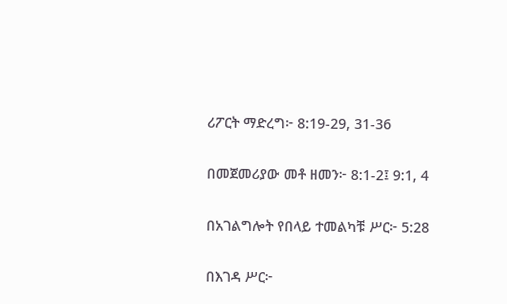ሪፖርት ማድረግ፦ 8:19-29, 31-36

በመጀመሪያው መቶ ዘመን፦ 8:1-2፤ 9:1, 4

በአገልግሎት የበላይ ተመልካቹ ሥር፦ 5:28

በእገዳ ሥር፦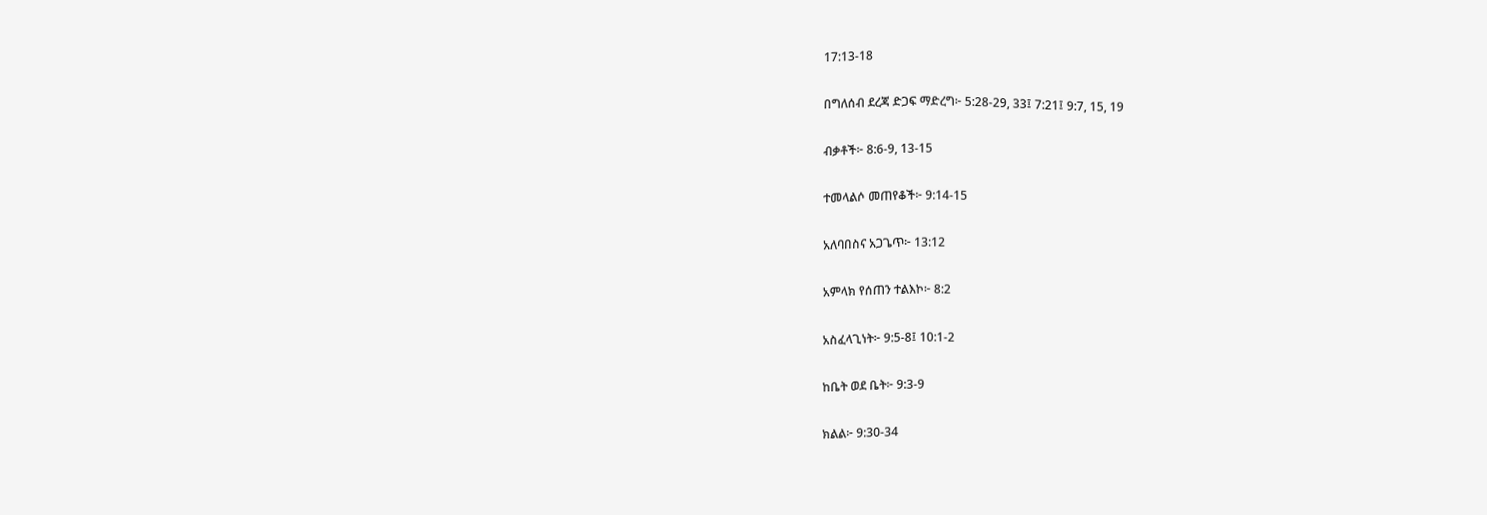17:13-18

በግለሰብ ደረጃ ድጋፍ ማድረግ፦ 5:28-29, 33፤ 7:21፤ 9:7, 15, 19

ብቃቶች፦ 8:6-9, 13-15

ተመላልሶ መጠየቆች፦ 9:14-15

አለባበስና አጋጌጥ፦ 13:12

አምላክ የሰጠን ተልእኮ፦ 8:2

አስፈላጊነት፦ 9:5-8፤ 10:1-2

ከቤት ወደ ቤት፦ 9:3-9

ክልል፦ 9:30-34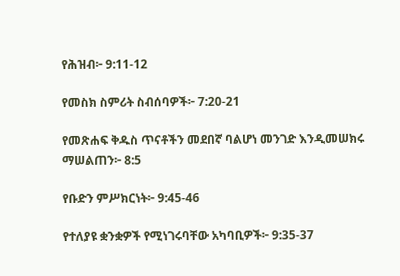የሕዝብ፦ 9:11-12

የመስክ ስምሪት ስብሰባዎች፦ 7:20-21

የመጽሐፍ ቅዱስ ጥናቶችን መደበኛ ባልሆነ መንገድ እንዲመሠክሩ ማሠልጠን፦ 8:5

የቡድን ምሥክርነት፦ 9:45-46

የተለያዩ ቋንቋዎች የሚነገሩባቸው አካባቢዎች፦ 9:35-37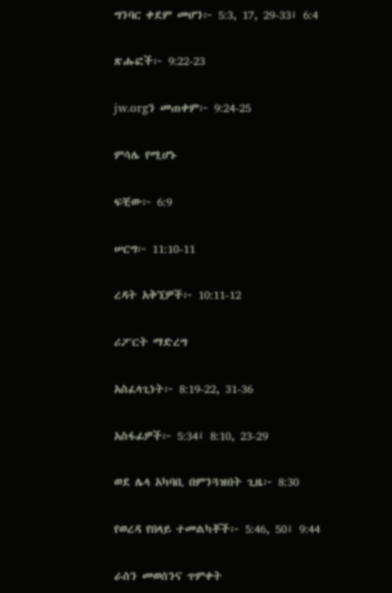ግንባር ቀደም መሆን፦ 5:3, 17, 29-33፤ 6:4

ጽሑፎች፦ 9:22-23

jw.orgን መጠቀም፦ 9:24-25

ምሳሌ የሚሆኑ

ፍቺው፦ 6:9

ሠርግ፦ 11:10-11

ረዳት አቅኚዎች፦ 10:11-12

ሪፖርት ማድረግ

አስፈላጊነት፦ 8:19-22, 31-36

አስፋፊዎች፦ 5:34፤ 8:10, 23-29

ወደ ሌላ አካባቢ በምንጓዝበት ጊዜ፦ 8:30

የወረዳ የበላይ ተመልካቾች፦ 5:46, 50፤ 9:44

ራስን መወሰንና ጥምቀት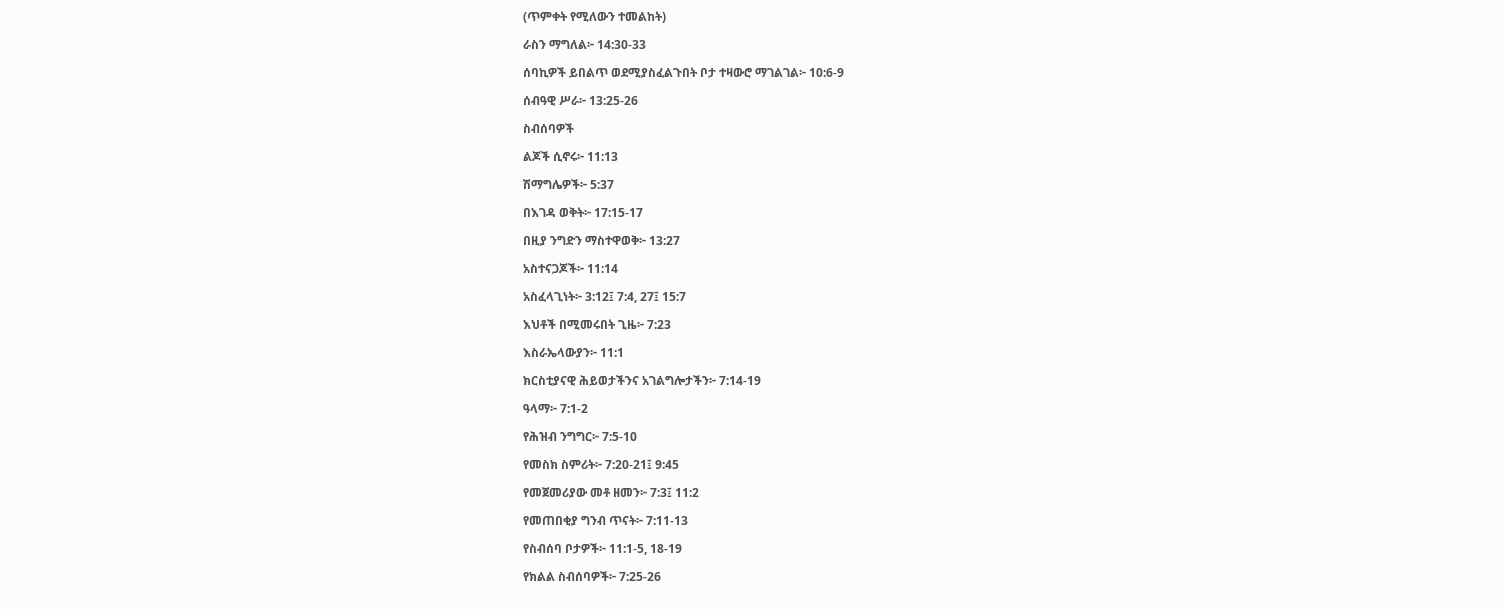(ጥምቀት የሚለውን ተመልከት)

ራስን ማግለል፦ 14:30-33

ሰባኪዎች ይበልጥ ወደሚያስፈልጉበት ቦታ ተዛውሮ ማገልገል፦ 10:6-9

ሰብዓዊ ሥራ፦ 13:25-26

ስብሰባዎች

ልጆች ሲኖሩ፦ 11:13

ሽማግሌዎች፦ 5:37

በእገዳ ወቅት፦ 17:15-17

በዚያ ንግድን ማስተዋወቅ፦ 13:27

አስተናጋጆች፦ 11:14

አስፈላጊነት፦ 3:12፤ 7:4, 27፤ 15:7

እህቶች በሚመሩበት ጊዜ፦ 7:23

እስራኤላውያን፦ 11:1

ክርስቲያናዊ ሕይወታችንና አገልግሎታችን፦ 7:14-19

ዓላማ፦ 7:1-2

የሕዝብ ንግግር፦ 7:5-10

የመስክ ስምሪት፦ 7:20-21፤ 9:45

የመጀመሪያው መቶ ዘመን፦ 7:3፤ 11:2

የመጠበቂያ ግንብ ጥናት፦ 7:11-13

የስብሰባ ቦታዎች፦ 11:1-5, 18-19

የክልል ስብሰባዎች፦ 7:25-26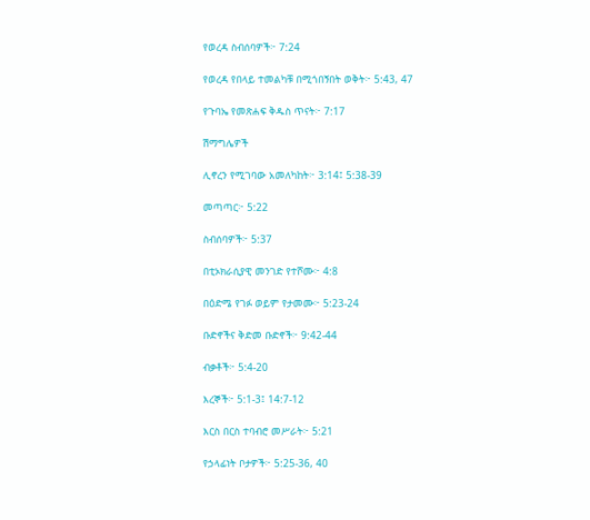የወረዳ ስብሰባዎች፦ 7:24

የወረዳ የበላይ ተመልካቹ በሚጎበኝበት ወቅት፦ 5:43, 47

የጉባኤ የመጽሐፍ ቅዱስ ጥናት፦ 7:17

ሽማግሌዎች

ሊኖረን የሚገባው አመለካከት፦ 3:14፤ 5:38-39

መጣጣር፦ 5:22

ስብሰባዎች፦ 5:37

በቲኦክራሲያዊ መንገድ የተሾሙ፦ 4:8

በዕድሜ የገፉ ወይም የታመሙ፦ 5:23-24

ቡድኖችና ቅድመ ቡድኖች፦ 9:42-44

ብቃቶች፦ 5:4-20

እረኞች፦ 5:1-3፤ 14:7-12

እርስ በርስ ተባብሮ መሥራት፦ 5:21

የኃላፊነት ቦታዎች፦ 5:25-36, 40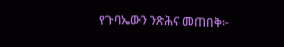የጉባኤውን ንጽሕና መጠበቅ፦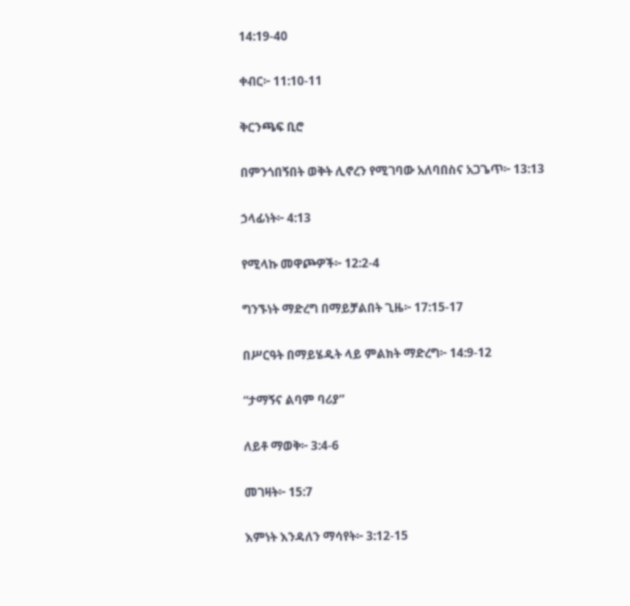14:19-40

ቀብር፦ 11:10-11

ቅርንጫፍ ቢሮ

በምንጎበኝበት ወቅት ሊኖረን የሚገባው አለባበስና አጋጌጥ፦ 13:13

ኃላፊነት፦ 4:13

የሚላኩ መዋጮዎች፦ 12:2-4

ግንኙነት ማድረግ በማይቻልበት ጊዜ፦ 17:15-17

በሥርዓት በማይሄዱት ላይ ምልክት ማድረግ፦ 14:9-12

“ታማኝና ልባም ባሪያ”

ለይቶ ማወቅ፦ 3:4-6

መገዛት፦ 15:7

እምነት እንዳለን ማሳየት፦ 3:12-15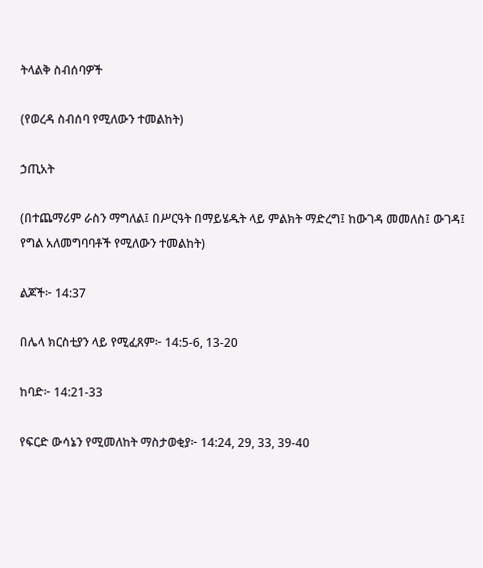ትላልቅ ስብሰባዎች

(የወረዳ ስብሰባ የሚለውን ተመልከት)

ኃጢአት

(በተጨማሪም ራስን ማግለል፤ በሥርዓት በማይሄዱት ላይ ምልክት ማድረግ፤ ከውገዳ መመለስ፤ ውገዳ፤ የግል አለመግባባቶች የሚለውን ተመልከት)

ልጆች፦ 14:37

በሌላ ክርስቲያን ላይ የሚፈጸም፦ 14:5-6, 13-20

ከባድ፦ 14:21-33

የፍርድ ውሳኔን የሚመለከት ማስታወቂያ፦ 14:24, 29, 33, 39-40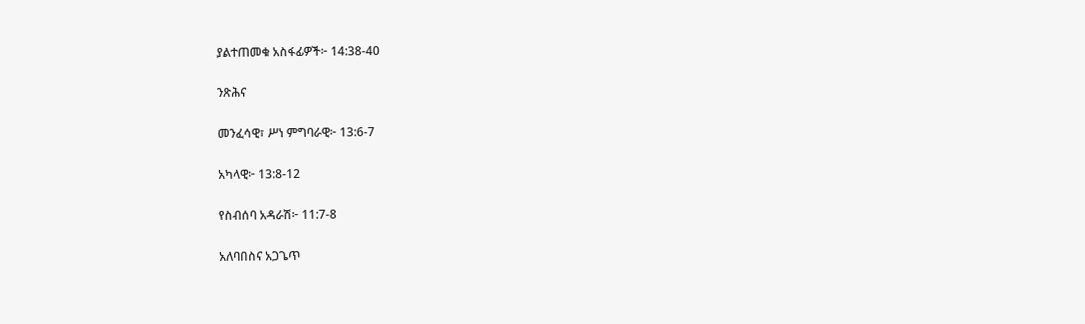ያልተጠመቁ አስፋፊዎች፦ 14:38-40

ንጽሕና

መንፈሳዊ፣ ሥነ ምግባራዊ፦ 13:6-7

አካላዊ፦ 13:8-12

የስብሰባ አዳራሽ፦ 11:7-8

አለባበስና አጋጌጥ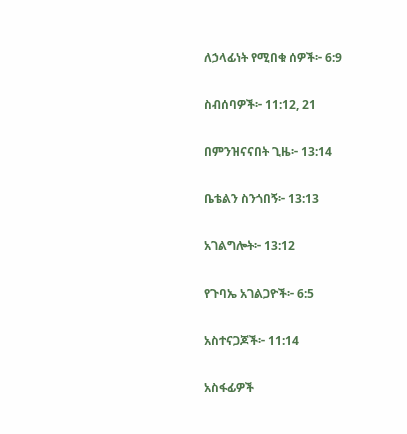ለኃላፊነት የሚበቁ ሰዎች፦ 6:9

ስብሰባዎች፦ 11:12, 21

በምንዝናናበት ጊዜ፦ 13:14

ቤቴልን ስንጎበኝ፦ 13:13

አገልግሎት፦ 13:12

የጉባኤ አገልጋዮች፦ 6:5

አስተናጋጆች፦ 11:14

አስፋፊዎች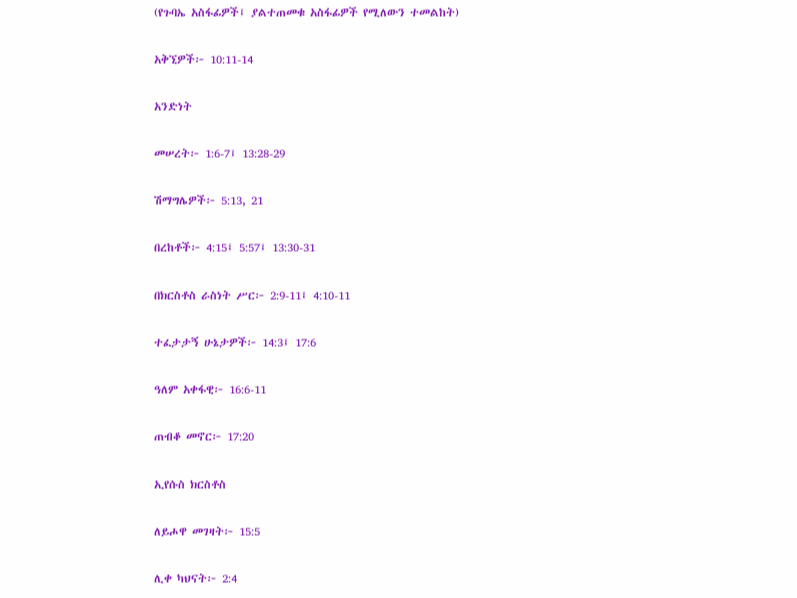(የጉባኤ አስፋፊዎች፤ ያልተጠመቁ አስፋፊዎች የሚለውን ተመልከት)

አቅኚዎች፦ 10:11-14

አንድነት

መሠረት፦ 1:6-7፤ 13:28-29

ሽማግሌዎች፦ 5:13, 21

በረከቶች፦ 4:15፤ 5:57፤ 13:30-31

በክርስቶስ ራስነት ሥር፦ 2:9-11፤ 4:10-11

ተፈታታኝ ሁኔታዎች፦ 14:3፤ 17:6

ዓለም አቀፋዊ፦ 16:6-11

ጠብቆ መኖር፦ 17:20

ኢየሱስ ክርስቶስ

ለይሖዋ መገዛት፦ 15:5

ሊቀ ካህናት፦ 2:4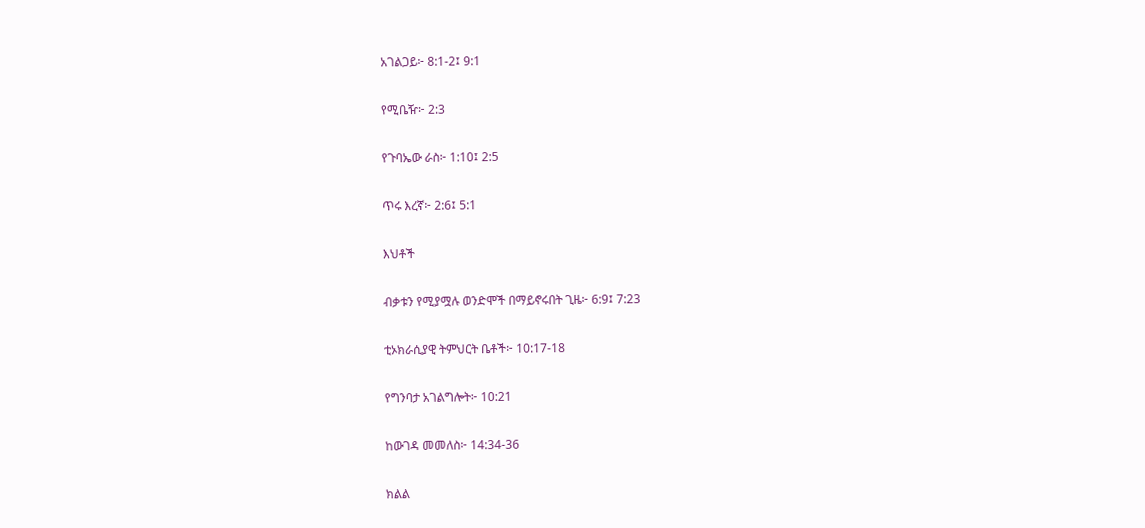አገልጋይ፦ 8:1-2፤ 9:1

የሚቤዥ፦ 2:3

የጉባኤው ራስ፦ 1:10፤ 2:5

ጥሩ እረኛ፦ 2:6፤ 5:1

እህቶች

ብቃቱን የሚያሟሉ ወንድሞች በማይኖሩበት ጊዜ፦ 6:9፤ 7:23

ቲኦክራሲያዊ ትምህርት ቤቶች፦ 10:17-18

የግንባታ አገልግሎት፦ 10:21

ከውገዳ መመለስ፦ 14:34-36

ክልል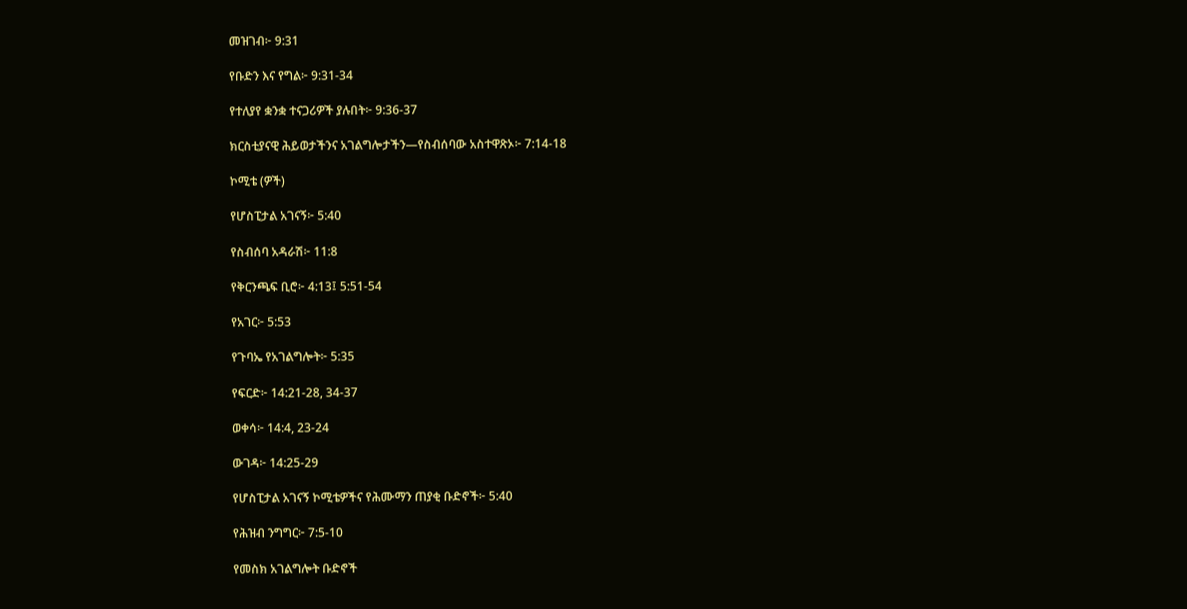መዝገብ፦ 9:31

የቡድን እና የግል፦ 9:31-34

የተለያየ ቋንቋ ተናጋሪዎች ያሉበት፦ 9:36-37

ክርስቲያናዊ ሕይወታችንና አገልግሎታችን—የስብሰባው አስተዋጽኦ፦ 7:14-18

ኮሚቴ (ዎች)

የሆስፒታል አገናኝ፦ 5:40

የስብሰባ አዳራሽ፦ 11:8

የቅርንጫፍ ቢሮ፦ 4:13፤ 5:51-54

የአገር፦ 5:53

የጉባኤ የአገልግሎት፦ 5:35

የፍርድ፦ 14:21-28, 34-37

ወቀሳ፦ 14:4, 23-24

ውገዳ፦ 14:25-29

የሆስፒታል አገናኝ ኮሚቴዎችና የሕሙማን ጠያቂ ቡድኖች፦ 5:40

የሕዝብ ንግግር፦ 7:5-10

የመስክ አገልግሎት ቡድኖች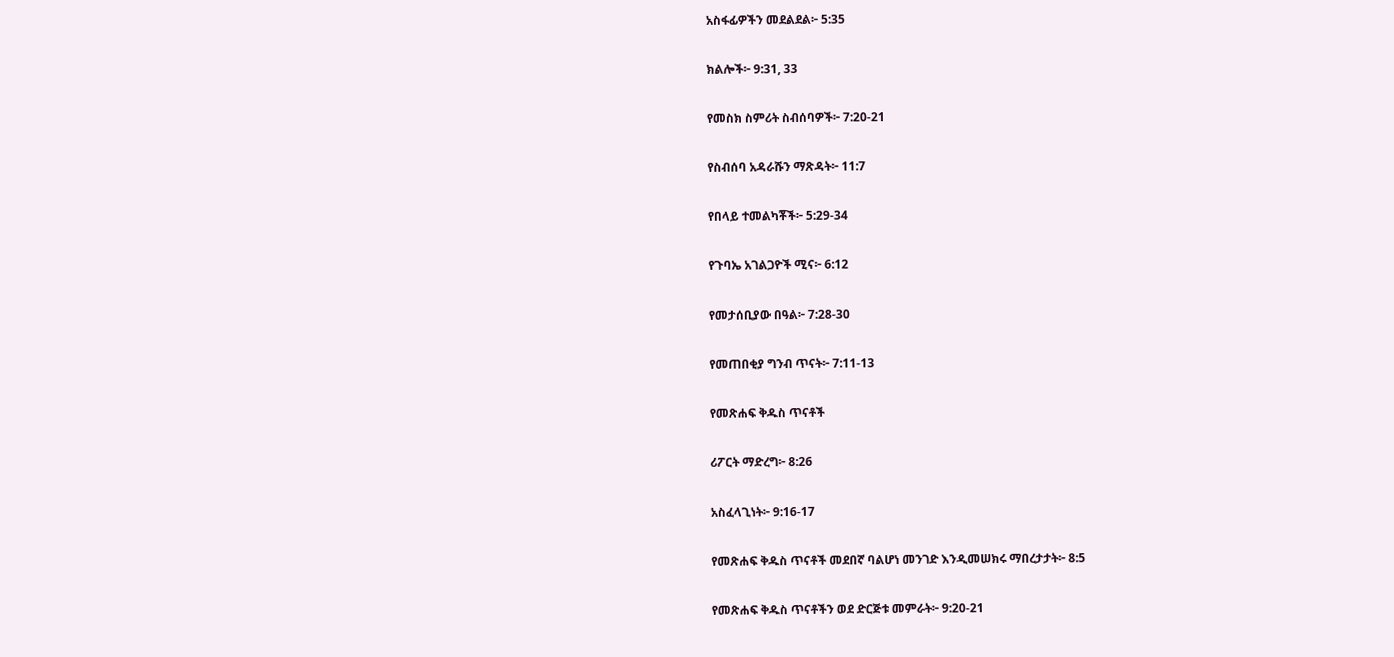አስፋፊዎችን መደልደል፦ 5:35

ክልሎች፦ 9:31, 33

የመስክ ስምሪት ስብሰባዎች፦ 7:20-21

የስብሰባ አዳራሹን ማጽዳት፦ 11:7

የበላይ ተመልካቾች፦ 5:29-34

የጉባኤ አገልጋዮች ሚና፦ 6:12

የመታሰቢያው በዓል፦ 7:28-30

የመጠበቂያ ግንብ ጥናት፦ 7:11-13

የመጽሐፍ ቅዱስ ጥናቶች

ሪፖርት ማድረግ፦ 8:26

አስፈላጊነት፦ 9:16-17

የመጽሐፍ ቅዱስ ጥናቶች መደበኛ ባልሆነ መንገድ እንዲመሠክሩ ማበረታታት፦ 8:5

የመጽሐፍ ቅዱስ ጥናቶችን ወደ ድርጅቱ መምራት፦ 9:20-21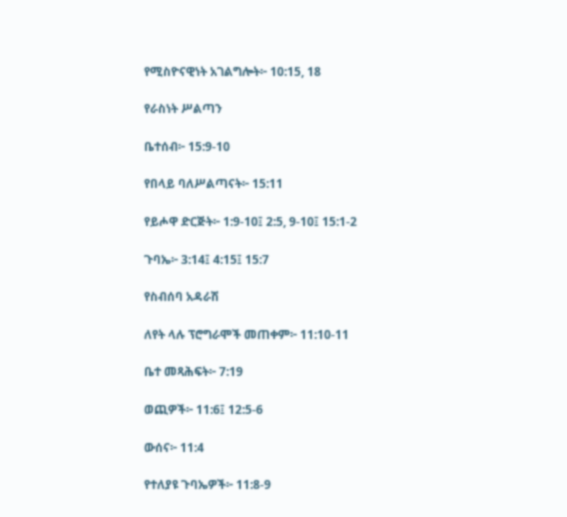የሚስዮናዊነት አገልግሎት፦ 10:15, 18

የራስነት ሥልጣን

ቤተሰብ፦ 15:9-10

የበላይ ባለሥልጣናት፦ 15:11

የይሖዋ ድርጅት፦ 1:9-10፤ 2:5, 9-10፤ 15:1-2

ጉባኤ፦ 3:14፤ 4:15፤ 15:7

የስብሰባ አዳራሽ

ለየት ላሉ ፕሮግራሞች መጠቀም፦ 11:10-11

ቤተ መጻሕፍት፦ 7:19

ወጪዎች፦ 11:6፤ 12:5-6

ውሰና፦ 11:4

የተለያዩ ጉባኤዎች፦ 11:8-9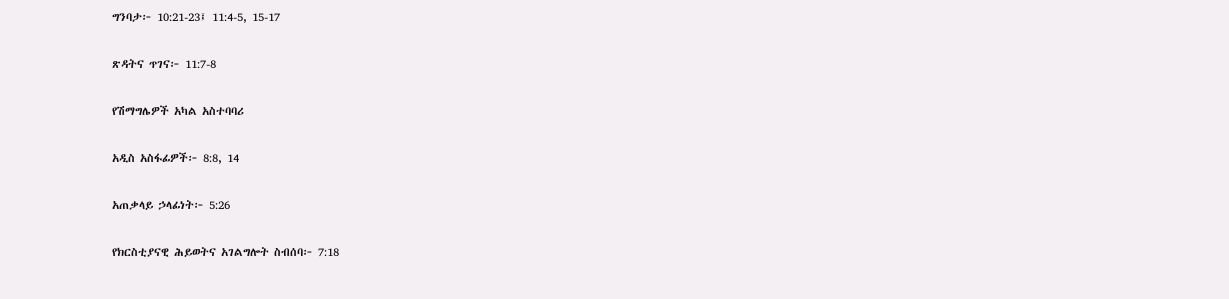ግንባታ፦ 10:21-23፤ 11:4-5, 15-17

ጽዳትና ጥገና፦ 11:7-8

የሽማግሌዎች አካል አስተባባሪ

አዲስ አስፋፊዎች፦ 8:8, 14

አጠቃላይ ኃላፊነት፦ 5:26

የክርስቲያናዊ ሕይወትና አገልግሎት ስብሰባ፦ 7:18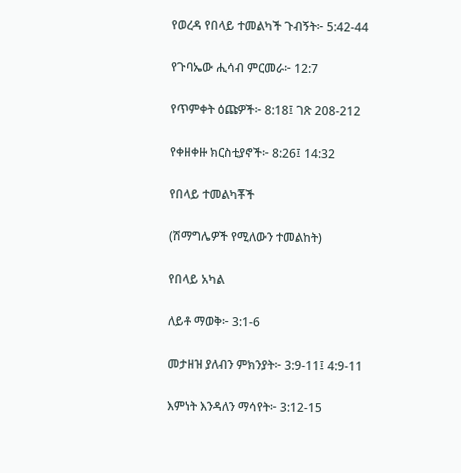የወረዳ የበላይ ተመልካች ጉብኝት፦ 5:42-44

የጉባኤው ሒሳብ ምርመራ፦ 12:7

የጥምቀት ዕጩዎች፦ 8:18፤ ገጽ 208-212

የቀዘቀዙ ክርስቲያኖች፦ 8:26፤ 14:32

የበላይ ተመልካቾች

(ሽማግሌዎች የሚለውን ተመልከት)

የበላይ አካል

ለይቶ ማወቅ፦ 3:1-6

መታዘዝ ያለብን ምክንያት፦ 3:9-11፤ 4:9-11

እምነት እንዳለን ማሳየት፦ 3:12-15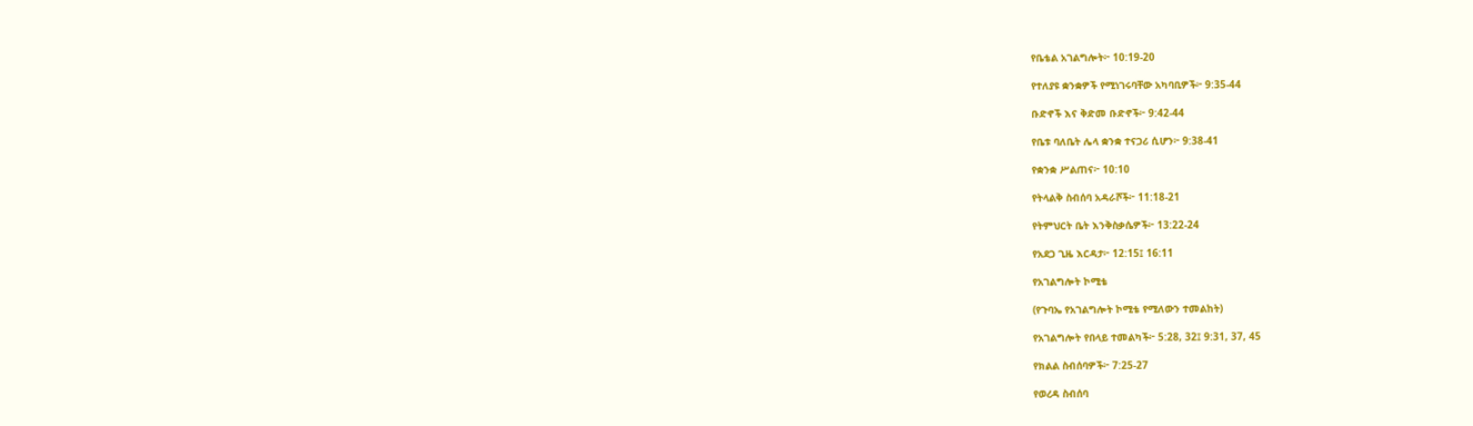የቤቴል አገልግሎት፦ 10:19-20

የተለያዩ ቋንቋዎች የሚነገሩባቸው አካባቢዎች፦ 9:35-44

ቡድኖች እና ቅድመ ቡድኖች፦ 9:42-44

የቤቱ ባለቤት ሌላ ቋንቋ ተናጋሪ ሲሆን፦ 9:38-41

የቋንቋ ሥልጠና፦ 10:10

የትላልቅ ስብሰባ አዳራሾች፦ 11:18-21

የትምህርት ቤት እንቅስቃሴዎች፦ 13:22-24

የአደጋ ጊዜ እርዳታ፦ 12:15፤ 16:11

የአገልግሎት ኮሚቴ

(የጉባኤ የአገልግሎት ኮሚቴ የሚለውን ተመልከት)

የአገልግሎት የበላይ ተመልካች፦ 5:28, 32፤ 9:31, 37, 45

የክልል ስብሰባዎች፦ 7:25-27

የወረዳ ስብሰባ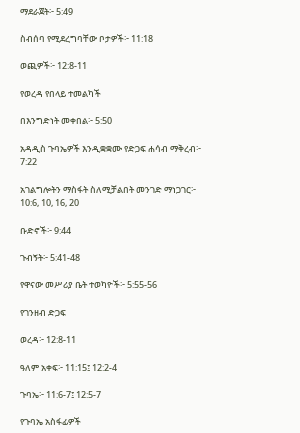ማደራጀት፦ 5:49

ስብሰባ የሚደረግባቸው ቦታዎች፦ 11:18

ወጪዎች፦ 12:8-11

የወረዳ የበላይ ተመልካች

በእንግድነት መቀበል፦ 5:50

አዳዲስ ጉባኤዎች እንዲቋቋሙ የድጋፍ ሐሳብ ማቅረብ፦ 7:22

አገልግሎትን ማስፋት ስለሚቻልበት መንገድ ማነጋገር፦ 10:6, 10, 16, 20

ቡድኖች፦ 9:44

ጉብኝት፦ 5:41-48

የዋናው መሥሪያ ቤት ተወካዮች፦ 5:55-56

የገንዘብ ድጋፍ

ወረዳ፦ 12:8-11

ዓለም አቀፍ፦ 11:15፤ 12:2-4

ጉባኤ፦ 11:6-7፤ 12:5-7

የጉባኤ አስፋፊዎች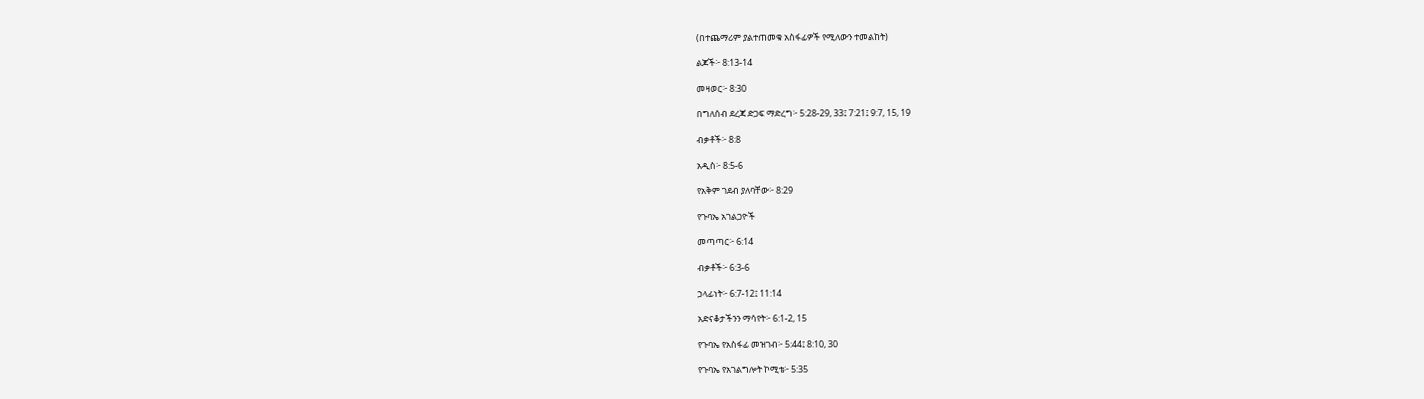(በተጨማሪም ያልተጠመቁ አስፋፊዎች የሚለውን ተመልከት)

ልጆች፦ 8:13-14

መዛወር፦ 8:30

በግለሰብ ደረጃ ድጋፍ ማድረግ፦ 5:28-29, 33፤ 7:21፤ 9:7, 15, 19

ብቃቶች፦ 8:8

አዲስ፦ 8:5-6

የአቅም ገደብ ያለባቸው፦ 8:29

የጉባኤ አገልጋዮች

መጣጣር፦ 6:14

ብቃቶች፦ 6:3-6

ኃላፊነት፦ 6:7-12፤ 11:14

አድናቆታችንን ማሳየት፦ 6:1-2, 15

የጉባኤ የአስፋፊ መዝገብ፦ 5:44፤ 8:10, 30

የጉባኤ የአገልግሎት ኮሚቴ፦ 5:35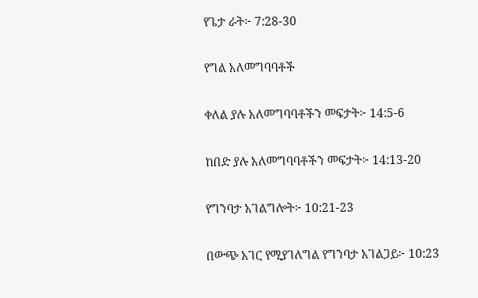የጌታ ራት፦ 7:28-30

የግል አለመግባባቶች

ቀለል ያሉ አለመግባባቶችን መፍታት፦ 14:5-6

ከበድ ያሉ አለመግባባቶችን መፍታት፦ 14:13-20

የግንባታ አገልግሎት፦ 10:21-23

በውጭ አገር የሚያገለግል የግንባታ አገልጋይ፦ 10:23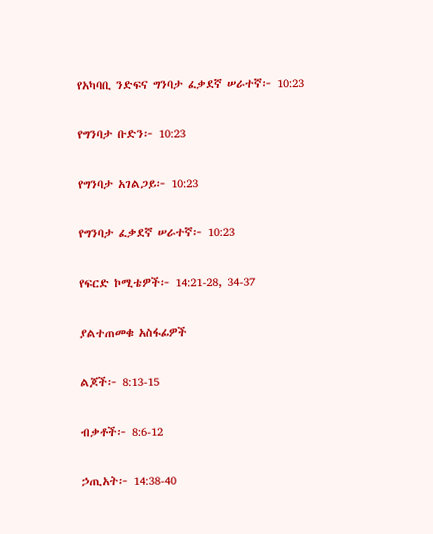የአካባቢ ንድፍና ግንባታ ፈቃደኛ ሠራተኛ፦ 10:23

የግንባታ ቡድን፦ 10:23

የግንባታ አገልጋይ፦ 10:23

የግንባታ ፈቃደኛ ሠራተኛ፦ 10:23

የፍርድ ኮሚቴዎች፦ 14:21-28, 34-37

ያልተጠመቁ አስፋፊዎች

ልጆች፦ 8:13-15

ብቃቶች፦ 8:6-12

ኃጢአት፦ 14:38-40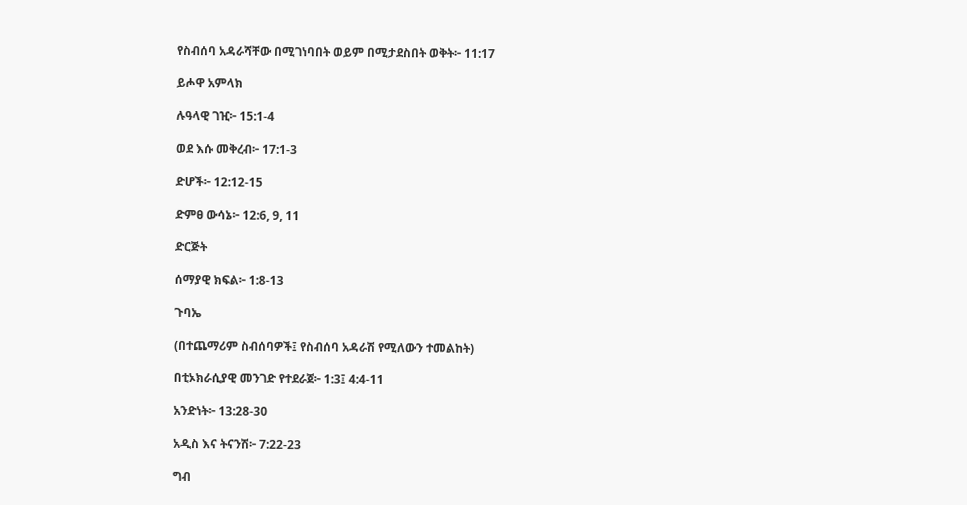የስብሰባ አዳራሻቸው በሚገነባበት ወይም በሚታደስበት ወቅት፦ 11:17

ይሖዋ አምላክ

ሉዓላዊ ገዢ፦ 15:1-4

ወደ እሱ መቅረብ፦ 17:1-3

ድሆች፦ 12:12-15

ድምፀ ውሳኔ፦ 12:6, 9, 11

ድርጅት

ሰማያዊ ክፍል፦ 1:8-13

ጉባኤ

(በተጨማሪም ስብሰባዎች፤ የስብሰባ አዳራሽ የሚለውን ተመልከት)

በቲኦክራሲያዊ መንገድ የተደራጀ፦ 1:3፤ 4:4-11

አንድነት፦ 13:28-30

አዲስ እና ትናንሽ፦ 7:22-23

ግብ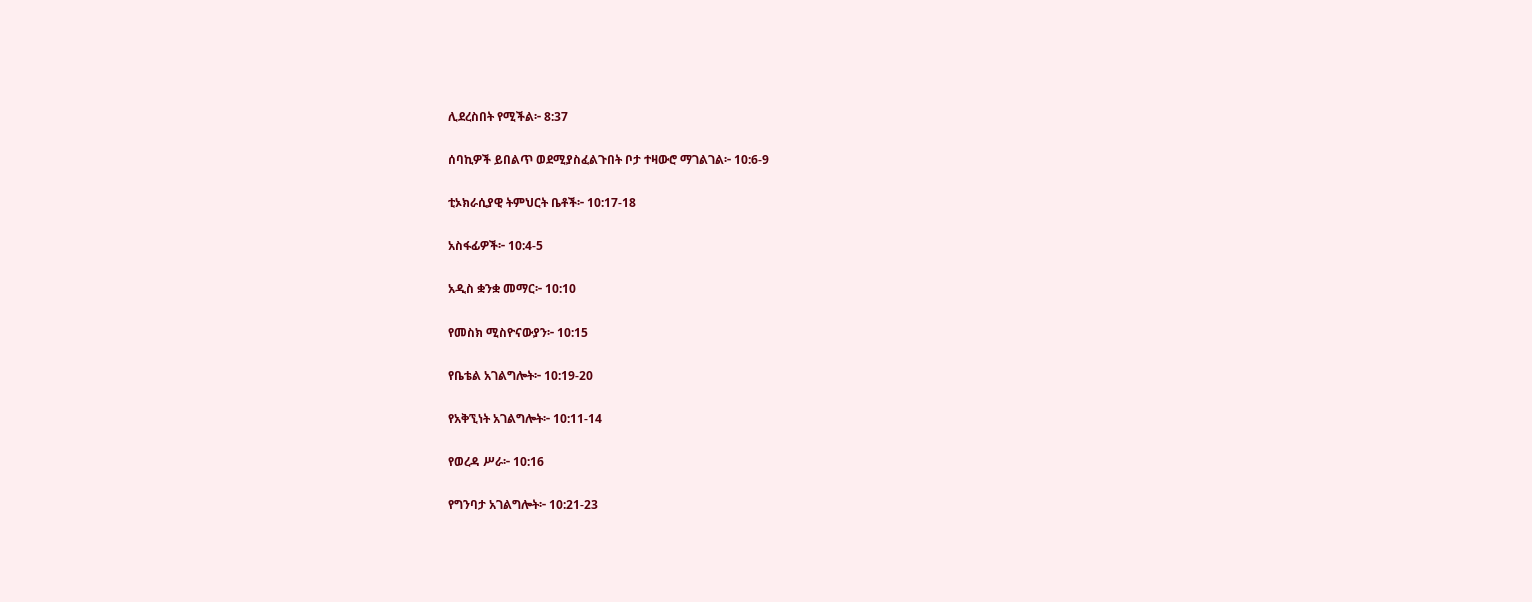ሊደረስበት የሚችል፦ 8:37

ሰባኪዎች ይበልጥ ወደሚያስፈልጉበት ቦታ ተዛውሮ ማገልገል፦ 10:6-9

ቲኦክራሲያዊ ትምህርት ቤቶች፦ 10:17-18

አስፋፊዎች፦ 10:4-5

አዲስ ቋንቋ መማር፦ 10:10

የመስክ ሚስዮናውያን፦ 10:15

የቤቴል አገልግሎት፦ 10:19-20

የአቅኚነት አገልግሎት፦ 10:11-14

የወረዳ ሥራ፦ 10:16

የግንባታ አገልግሎት፦ 10:21-23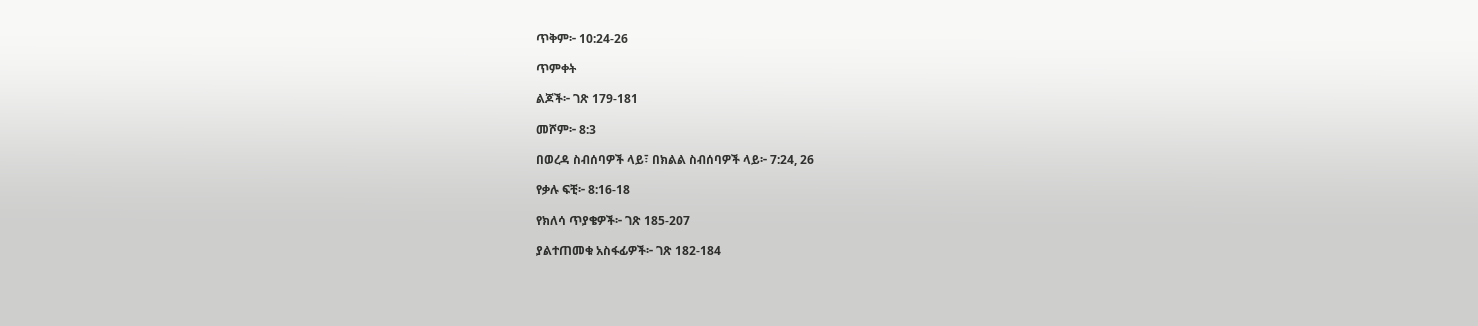ጥቅም፦ 10:24-26

ጥምቀት

ልጆች፦ ገጽ 179-181

መሾም፦ 8:3

በወረዳ ስብሰባዎች ላይ፣ በክልል ስብሰባዎች ላይ፦ 7:24, 26

የቃሉ ፍቺ፦ 8:16-18

የክለሳ ጥያቄዎች፦ ገጽ 185-207

ያልተጠመቁ አስፋፊዎች፦ ገጽ 182-184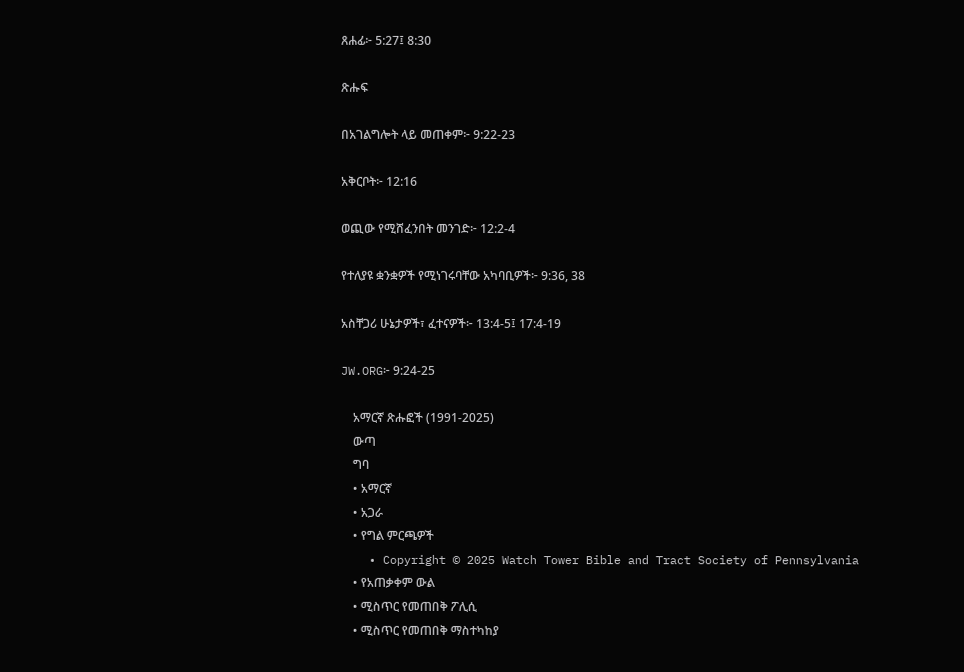ጸሐፊ፦ 5:27፤ 8:30

ጽሑፍ

በአገልግሎት ላይ መጠቀም፦ 9:22-23

አቅርቦት፦ 12:16

ወጪው የሚሸፈንበት መንገድ፦ 12:2-4

የተለያዩ ቋንቋዎች የሚነገሩባቸው አካባቢዎች፦ 9:36, 38

አስቸጋሪ ሁኔታዎች፣ ፈተናዎች፦ 13:4-5፤ 17:4-19

JW.ORG፦ 9:24-25

    አማርኛ ጽሑፎች (1991-2025)
    ውጣ
    ግባ
    • አማርኛ
    • አጋራ
    • የግል ምርጫዎች
    • Copyright © 2025 Watch Tower Bible and Tract Society of Pennsylvania
    • የአጠቃቀም ውል
    • ሚስጥር የመጠበቅ ፖሊሲ
    • ሚስጥር የመጠበቅ ማስተካከያ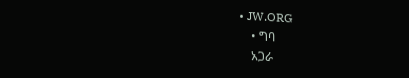• JW.ORG
    • ግባ
    አጋራ